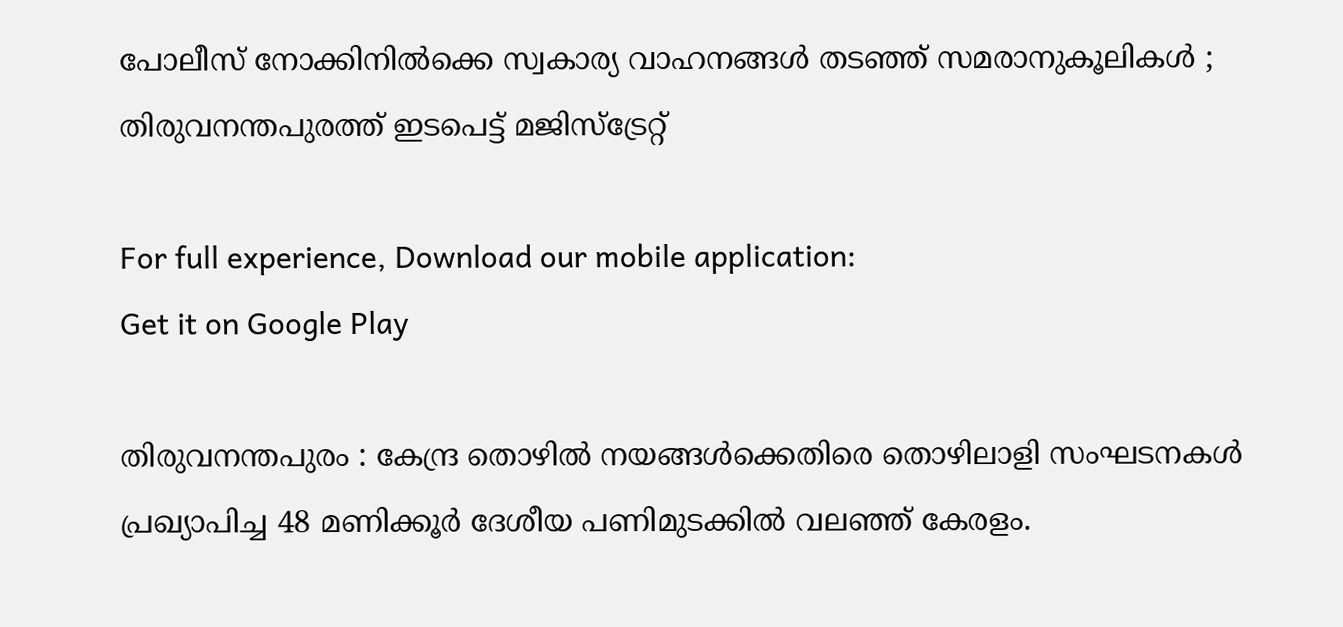പോലീസ് നോക്കിനിൽക്കെ സ്വകാര്യ വാഹനങ്ങൾ തടഞ്ഞ് സമരാനുകൂലികൾ ; തിരുവനന്തപുരത്ത് ഇടപെട്ട് മജിസ്ട്രേറ്റ്

For full experience, Download our mobile application:
Get it on Google Play

തിരുവനന്തപുരം : കേന്ദ്ര തൊഴില്‍ നയങ്ങള്‍ക്കെതിരെ തൊഴിലാളി സംഘടനകള്‍ പ്രഖ്യാപിച്ച 48 മണിക്കൂര്‍ ദേശീയ പണിമുടക്കിൽ വലഞ്ഞ് കേരളം.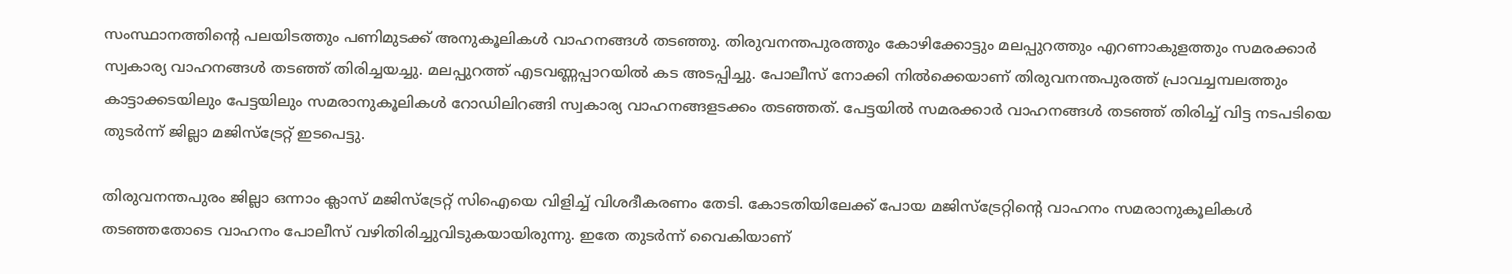സംസ്ഥാനത്തിന്റെ പലയിടത്തും പണിമുടക്ക് അനുകൂലികൾ വാഹനങ്ങൾ തടഞ്ഞു. തിരുവനന്തപുരത്തും കോഴിക്കോട്ടും മലപ്പുറത്തും എറണാകുളത്തും സമരക്കാർ സ്വകാര്യ വാഹനങ്ങൾ തടഞ്ഞ് തിരിച്ചയച്ചു. മലപ്പുറത്ത് എടവണ്ണപ്പാറയിൽ കട അടപ്പിച്ചു. പോലീസ് നോക്കി നിൽക്കെയാണ് തിരുവനന്തപുരത്ത് പ്രാവച്ചമ്പലത്തും കാട്ടാക്കടയിലും പേട്ടയിലും സമരാനുകൂലികൾ റോഡിലിറങ്ങി സ്വകാര്യ വാഹനങ്ങളടക്കം തടഞ്ഞത്. പേട്ടയിൽ സമരക്കാർ വാഹനങ്ങൾ തടഞ്ഞ് തിരിച്ച് വിട്ട നടപടിയെ തുടർന്ന് ജില്ലാ മജിസ്ട്രേറ്റ് ഇടപെട്ടു.

തിരുവനന്തപുരം ജില്ലാ ഒന്നാം ക്ലാസ് മജിസ്ട്രേറ്റ് സിഐയെ വിളിച്ച് വിശദീകരണം തേടി. കോടതിയിലേക്ക് പോയ മജിസ്ട്രേറ്റിന്റെ വാഹനം സമരാനുകൂലികൾ തടഞ്ഞതോടെ വാഹനം പോലീസ് വഴിതിരിച്ചുവിടുകയായിരുന്നു. ഇതേ തുടർന്ന് വൈകിയാണ്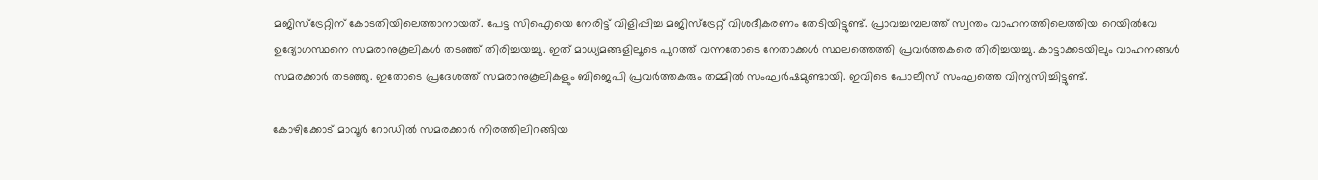മജിസ്ട്രേറ്റിന് കോടതിയിലെത്താനായത്. പേട്ട സിഐയെ നേരിട്ട് വിളിപ്പിച്ച മജിസ്ട്രേറ്റ് വിശദീകരണം തേടിയിട്ടുണ്ട്. പ്രാവച്ചമ്പലത്ത് സ്വന്തം വാഹനത്തിലെത്തിയ റെയിൽവേ ഉദ്യോഗസ്ഥനെ സമരാനുകൂലികൾ തടഞ്ഞ് തിരിച്ചയച്ചു. ഇത് മാധ്യമങ്ങളിലൂടെ പുറത്ത് വന്നതോടെ നേതാക്കൾ സ്ഥലത്തെത്തി പ്രവർത്തകരെ തിരിച്ചയച്ചു. കാട്ടാക്കടയിലും വാഹനങ്ങൾ സമരക്കാര്‍ തടഞ്ഞു. ഇതോടെ പ്രദേശത്ത് സമരാനുകൂലികളും ബിജെപി പ്രവർത്തകരും തമ്മിൽ സംഘർഷമുണ്ടായി. ഇവിടെ പോലീസ് സംഘത്തെ വിന്യസിച്ചിട്ടുണ്ട്.

കോഴിക്കോട് മാവൂർ റോഡിൽ സമരക്കാർ നിരത്തിലിറങ്ങിയ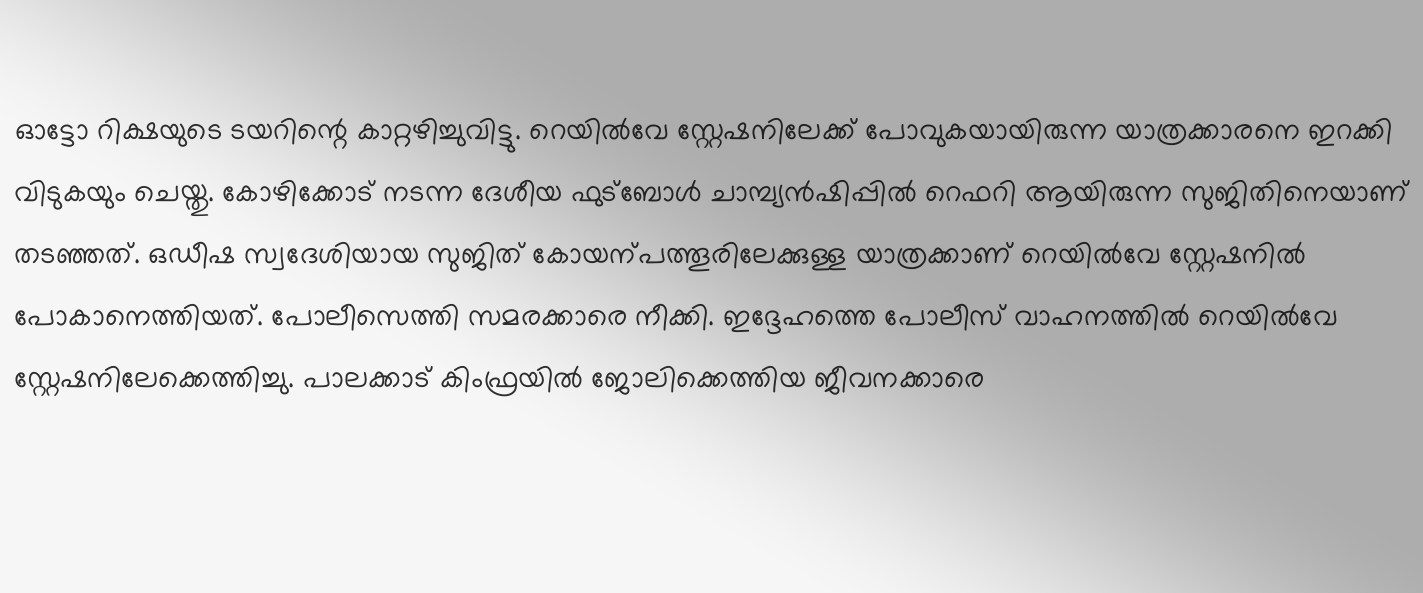ഓട്ടോ റിക്ഷയുടെ ടയറിന്റെ കാറ്റഴിച്ചുവിട്ടു. റെയിൽവേ സ്റ്റേഷനിലേക്ക് പോവുകയായിരുന്ന യാത്രക്കാരനെ ഇറക്കി വിടുകയും ചെയ്തു. കോഴിക്കോട് നടന്ന ദേശീയ ഫുട്ബോൾ ചാമ്പ്യൻഷിപ്പിൽ റെഫറി ആയിരുന്ന സുജിതിനെയാണ് തടഞ്ഞത്. ഒഡീഷ സ്വദേശിയായ സുജിത് കോയന്പത്തൂരിലേക്കുള്ള യാത്രക്കാണ് റെയിൽവേ സ്റ്റേഷനിൽ പോകാനെത്തിയത്. പോലീസെത്തി സമരക്കാരെ നീക്കി. ഇദ്ദേഹത്തെ പോലീസ് വാഹനത്തിൽ റെയിൽവേ സ്റ്റേഷനിലേക്കെത്തിച്ചു. പാലക്കാട് കിംഫ്രയിൽ ജോലിക്കെത്തിയ ജീവനക്കാരെ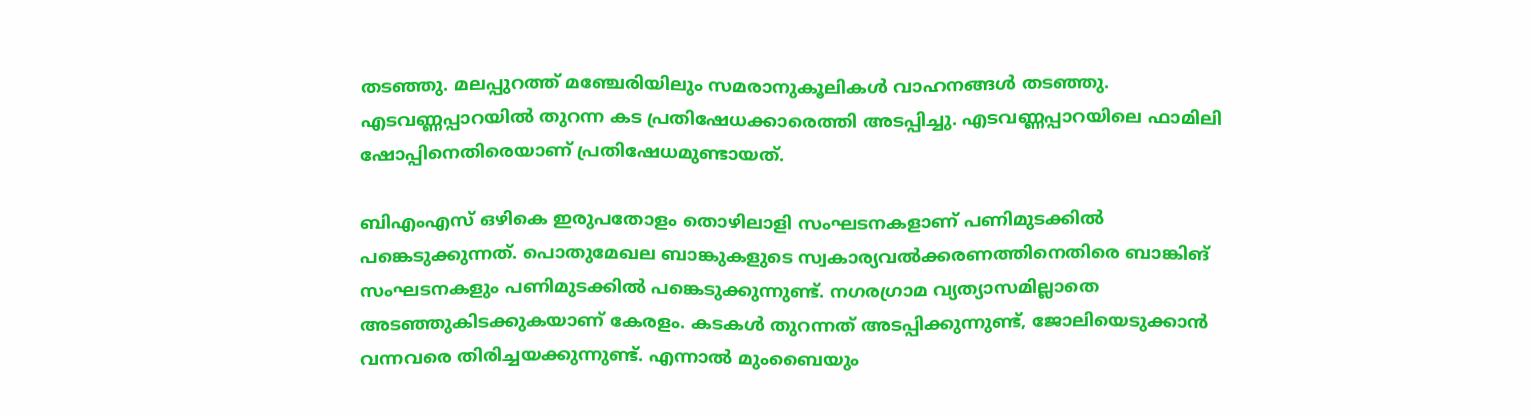തടഞ്ഞു. മലപ്പുറത്ത് മഞ്ചേരിയിലും സമരാനുകൂലികൾ വാഹനങ്ങൾ തടഞ്ഞു. എടവണ്ണപ്പാറയിൽ തുറന്ന കട പ്രതിഷേധക്കാരെത്തി അടപ്പിച്ചു. എടവണ്ണപ്പാറയിലെ ഫാമിലി ഷോപ്പിനെതിരെയാണ് പ്രതിഷേധമുണ്ടായത്.

ബിഎംഎസ് ഒഴികെ ഇരുപതോളം തൊഴിലാളി സംഘടനകളാണ് പണിമുടക്കില്‍ പങ്കെടുക്കുന്നത്. പൊതുമേഖല ബാങ്കുകളുടെ സ്വകാര്യവൽക്കരണത്തിനെതിരെ ബാങ്കിങ് സംഘടനകളും പണിമുടക്കിൽ പങ്കെടുക്കുന്നുണ്ട്. നഗരഗ്രാമ വ്യത്യാസമില്ലാതെ അടഞ്ഞുകിടക്കുകയാണ് കേരളം. കടകൾ തുറന്നത് അടപ്പിക്കുന്നുണ്ട്, ജോലിയെടുക്കാൻ വന്നവരെ തിരിച്ചയക്കുന്നുണ്ട്. എന്നാൽ മുംബൈയും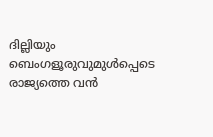ദില്ലിയും ബെംഗളൂരുവുമുൾപ്പെടെ രാജ്യത്തെ വൻ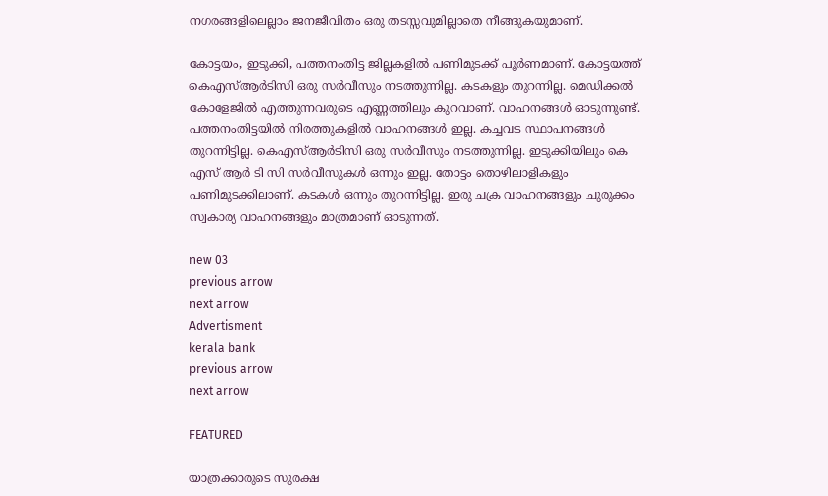നഗരങ്ങളിലെല്ലാം ജനജീവിതം ഒരു തടസ്സവുമില്ലാതെ നീങ്ങുകയുമാണ്.

കോട്ടയം, ഇടുക്കി, പത്തനംതിട്ട ജില്ലകളിൽ പണിമുടക്ക് പൂർണമാണ്. കോട്ടയത്ത് കെഎസ്ആർടിസി ഒരു സർവീസും നടത്തുന്നില്ല. കടകളും തുറന്നില്ല. മെഡിക്കൽ കോളേജിൽ എത്തുന്നവരുടെ എണ്ണത്തിലും കുറവാണ്. വാഹനങ്ങൾ ഓടുന്നുണ്ട്. പത്തനംതിട്ടയിൽ നിരത്തുകളിൽ വാഹനങ്ങൾ ഇല്ല. കച്ചവട സ്ഥാപനങ്ങൾ തുറന്നിട്ടില്ല. കെഎസ്ആർടിസി ഒരു സർവീസും നടത്തുന്നില്ല. ഇടുക്കിയിലും കെ എസ് ആർ ടി സി സർവീസുകൾ ഒന്നും ഇല്ല. തോട്ടം തൊഴിലാളികളും പണിമുടക്കിലാണ്. കടകൾ ഒന്നും തുറന്നിട്ടില്ല. ഇരു ചക്ര വാഹനങ്ങളും ചുരുക്കം സ്വകാര്യ വാഹനങ്ങളും മാത്രമാണ് ഓടുന്നത്.

new 03
previous arrow
next arrow
Advertisment
kerala bank
previous arrow
next arrow

FEATURED

യാത്രക്കാരുടെ സുരക്ഷ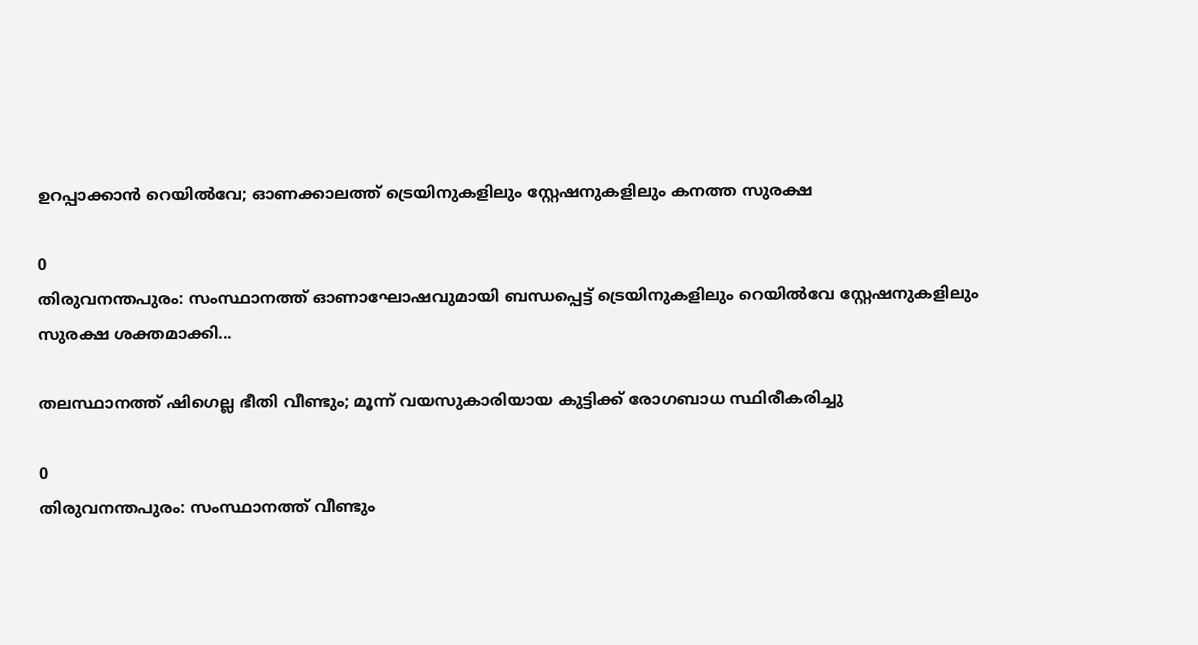ഉറപ്പാക്കാൻ റെയിൽവേ; ഓണക്കാലത്ത് ട്രെയിനുകളിലും സ്റ്റേഷനുകളിലും കനത്ത സുരക്ഷ

0
തിരുവനന്തപുരം: സംസ്ഥാനത്ത് ഓണാഘോഷവുമായി ബന്ധപ്പെട്ട് ട്രെയിനുകളിലും റെയില്‍വേ സ്റ്റേഷനുകളിലും സുരക്ഷ ശക്തമാക്കി...

തലസ്ഥാനത്ത് ഷിഗെല്ല ഭീതി വീണ്ടും; മൂന്ന് വയസുകാരിയായ കുട്ടിക്ക് രോഗബാധ സ്ഥിരീകരിച്ചു

0
തിരുവനന്തപുരം: സംസ്ഥാനത്ത് വീണ്ടും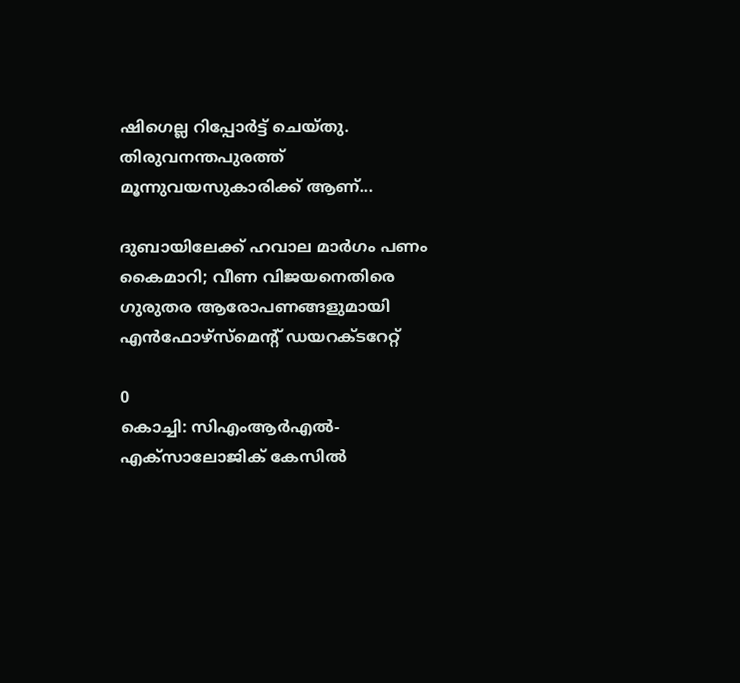ഷിഗെല്ല റിപ്പോര്‍ട്ട് ചെയ്തു. തിരുവനന്തപുരത്ത് മൂന്നുവയസുകാരിക്ക് ആണ്...

ദുബായിലേക്ക് ഹവാല മാർഗം പണം കൈമാറി; വീണ വിജയനെതിരെ ഗുരുതര ആരോപണങ്ങളുമായി എൻഫോഴ്സ്മെന്റ് ഡയറക്ടറേറ്റ്

0
കൊച്ചി: സിഎംആർഎൽ-എക്സാലോജിക് കേസിൽ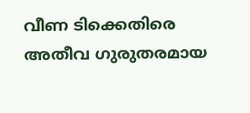വീണ ടിക്കെതിരെ അതീവ ഗുരുതരമായ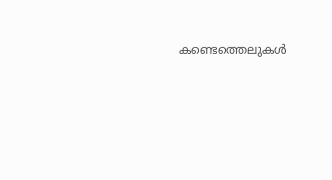കണ്ടെത്തെലുകൾ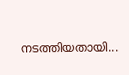നടത്തിയതായി...